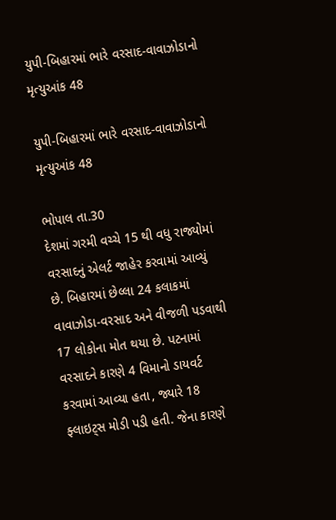યુપી-બિહારમાં ભારે વરસાદ-વાવાઝોડાનો મૃત્યુઆંક 48

યુપી-બિહારમાં ભારે વરસાદ-વાવાઝોડાનો મૃત્યુઆંક 48

ભોપાલ તા.30
દેશમાં ગરમી વચ્ચે 15 થી વધુ રાજ્યોમાં વરસાદનું એલર્ટ જાહેર કરવામાં આવ્યું છે. બિહારમાં છેલ્લા 24 કલાકમાં વાવાઝોડા-વરસાદ અને વીજળી પડવાથી 17 લોકોના મોત થયા છે. પટનામાં વરસાદને કારણે 4 વિમાનો ડાયવર્ટ કરવામાં આવ્યા હતા, જ્યારે 18 ફ્લાઇટ્સ મોડી પડી હતી. જેના કારણે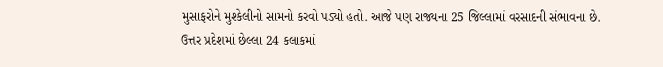મુસાફરોને મુશ્કેલીનો સામનો કરવો પડ્યો હતો. આજે પણ રાજ્યના 25 જિલ્લામાં વરસાદની સંભાવના છે.
ઉત્તર પ્રદેશમાં છેલ્લા 24 કલાકમાં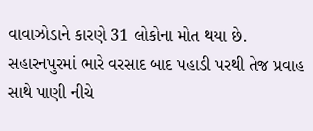વાવાઝોડાને કારણે 31 લોકોના મોત થયા છે. સહારનપુરમાં ભારે વરસાદ બાદ પહાડી પરથી તેજ પ્રવાહ સાથે પાણી નીચે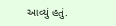આવ્યું હતું.